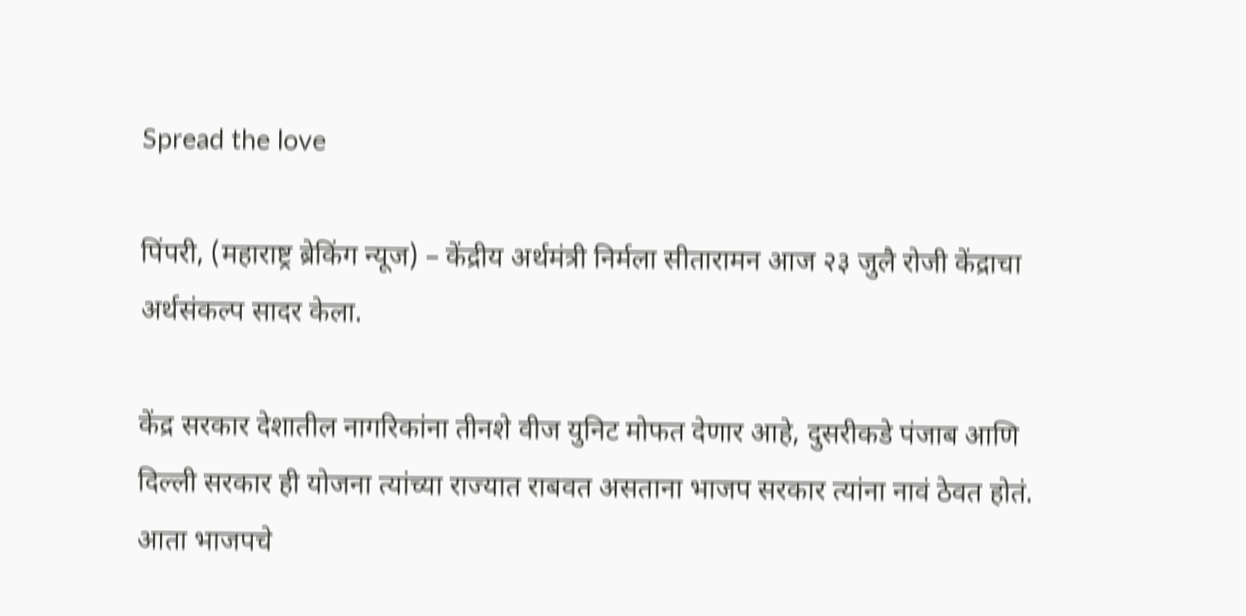Spread the love

पिंपरी, (महाराष्ट्र ब्रेकिंग न्यूज) – केंद्रीय अर्थमंत्री निर्मला सीतारामन आज २३ जुलै रोजी केंद्राचा अर्थसंकल्प सादर केला.

केंद्र सरकार देशातील नागरिकांना तीनशे वीज युनिट मोफत देणार आहे, दुसरीकडे पंजाब आणि दिल्ली सरकार ही योजना त्यांच्या राज्यात राबवत असताना भाजप सरकार त्यांना नावं ठेवत होतं. आता भाजपचे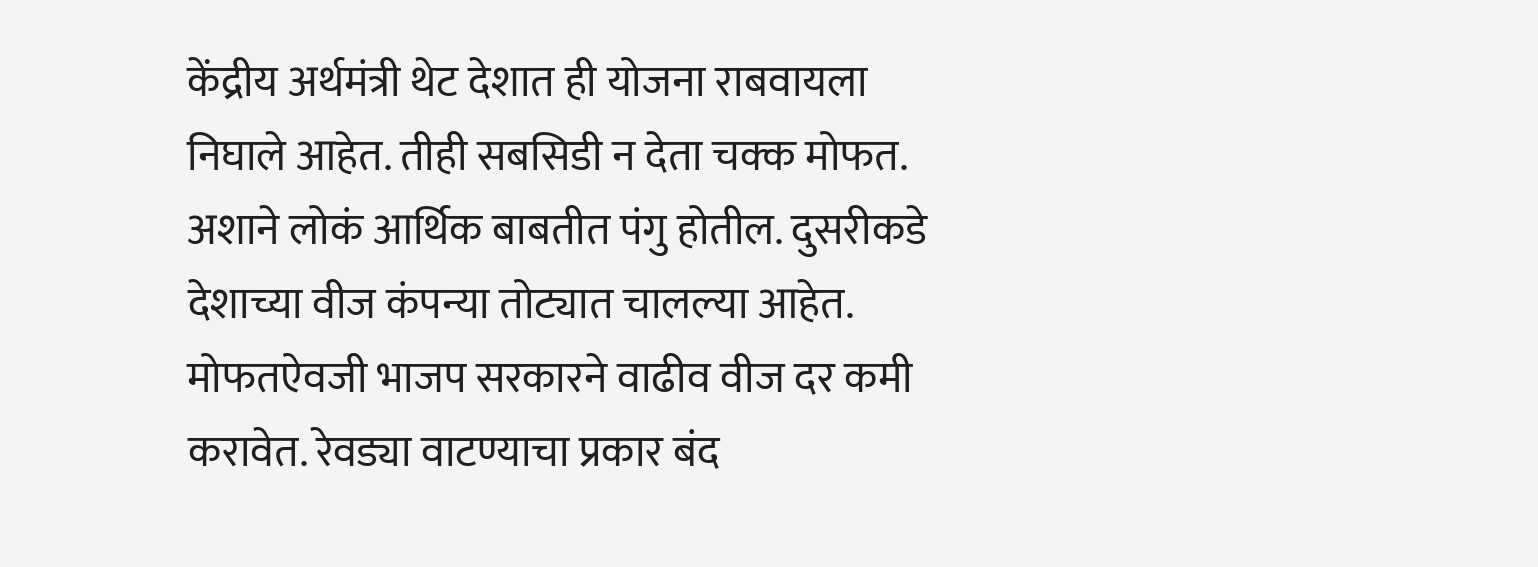केंद्रीय अर्थमंत्री थेट देशात ही योजना राबवायला निघाले आहेत. तीही सबसिडी न देता चक्क मोफत. अशाने लोकं आर्थिक बाबतीत पंगु होतील. दुसरीकडे देशाच्या वीज कंपन्या तोट्यात चालल्या आहेत. मोफतऐवजी भाजप सरकारने वाढीव वीज दर कमी करावेत. रेवड्या वाटण्याचा प्रकार बंद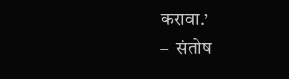करावा.’
–  संतोष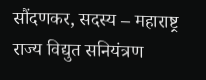सौंदणकर, सदस्य – महाराष्ट्र राज्य विद्युत सनियंत्रण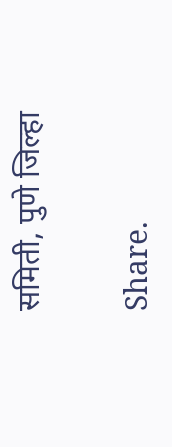समिती, पुणे जिल्हा

Share.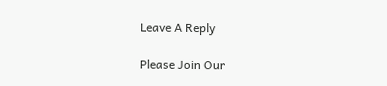Leave A Reply

Please Join Our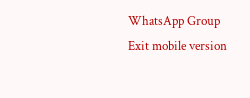WhatsApp Group
Exit mobile version